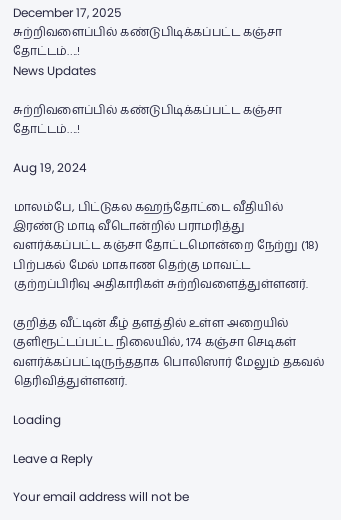December 17, 2025
சுற்றிவளைப்பில் கண்டுபிடிக்கப்பட்ட கஞ்சா தோட்டம்….!
News Updates

சுற்றிவளைப்பில் கண்டுபிடிக்கப்பட்ட கஞ்சா தோட்டம்….!

Aug 19, 2024

மாலம்பே, பிட்டுகல கஹந்தோட்டை வீதியில் இரண்டு மாடி வீடொன்றில் பராமரித்து வளர்க்கப்பட்ட கஞ்சா தோட்டமொன்றை நேற்று (18) பிற்பகல் மேல் மாகாண தெற்கு மாவட்ட குற்றப்பிரிவு அதிகாரிகள் சுற்றிவளைத்துள்ளனர்.

குறித்த வீட்டின் கீழ் தளத்தில் உள்ள அறையில் குளிரூட்டப்பட்ட நிலையில், 174 கஞ்சா செடிகள் வளர்க்கப்பட்டிருந்ததாக பொலிஸார் மேலும் தகவல்  தெரிவித்துள்ளனர்.

Loading

Leave a Reply

Your email address will not be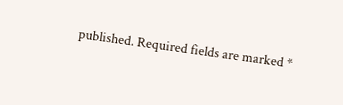published. Required fields are marked *